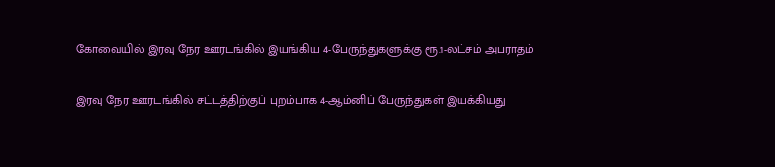கோவையில் இரவு நேர ஊரடங்கில் இயங்கிய 4-பேருந்துகளுக்கு ரூ.1-லட்சம் அபராதம்

இரவு நேர ஊரடங்கில் சட்டத்திற்குப் புறம்பாக 4-ஆம்னிப் பேருந்துகள் இயக்கியது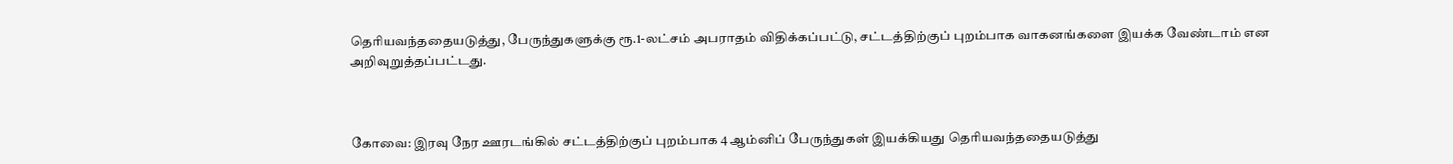தெரியவந்ததையடுத்து, பேருந்துகளுக்கு ரூ.1-லட்சம் அபராதம் விதிக்கப்பட்டு, சட்டத்திற்குப் புறம்பாக வாகனங்களை இயக்க வேண்டாம் என அறிவுறுத்தப்பட்டது.



கோவை: இரவு நேர ஊரடங்கில் சட்டத்திற்குப் புறம்பாக 4 ஆம்னிப் பேருந்துகள் இயக்கியது தெரியவந்ததையடுத்து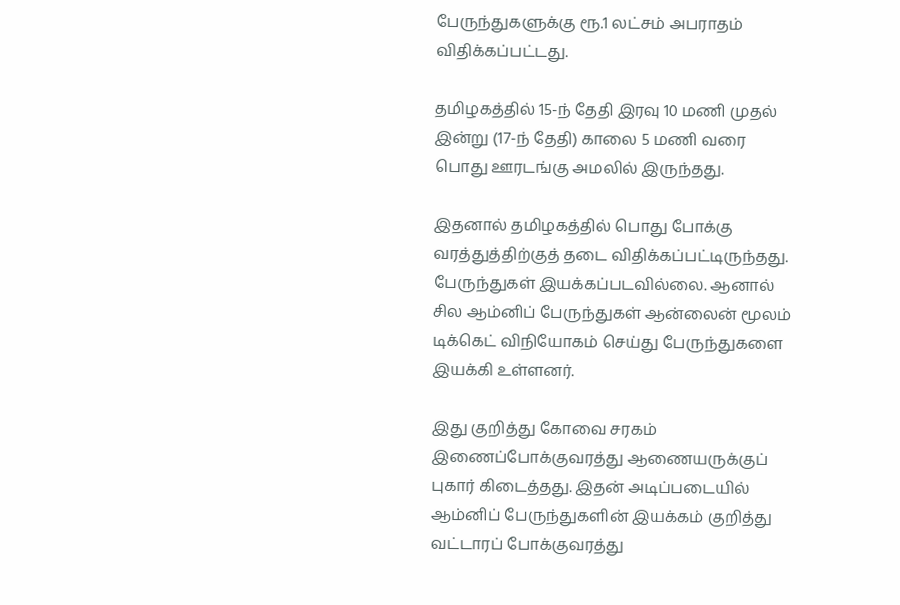பேருந்துகளுக்கு ரூ.1 லட்சம் அபராதம் விதிக்கப்பட்டது.

தமிழகத்தில் 15-ந் தேதி இரவு 10 மணி முதல் இன்று (17-ந் தேதி) காலை 5 மணி வரை பொது ஊரடங்கு அமலில் இருந்தது.

இதனால் தமிழகத்தில் பொது போக்கு வரத்துத்திற்குத் தடை விதிக்கப்பட்டிருந்தது. பேருந்துகள் இயக்கப்படவில்லை. ஆனால் சில ஆம்னிப் பேருந்துகள் ஆன்லைன் மூலம் டிக்கெட் விநியோகம் செய்து பேருந்துகளை இயக்கி உள்ளனர்.

இது குறித்து கோவை சரகம் இணைப்போக்குவரத்து ஆணையருக்குப் புகார் கிடைத்தது. இதன் அடிப்படையில் ஆம்னிப் பேருந்துகளின் இயக்கம் குறித்து வட்டாரப் போக்குவரத்து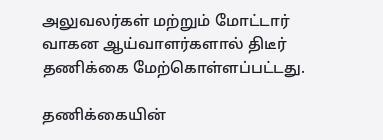அலுவலர்கள் மற்றும் மோட்டார் வாகன ஆய்வாளர்களால் திடீர் தணிக்கை மேற்கொள்ளப்பட்டது.

தணிக்கையின்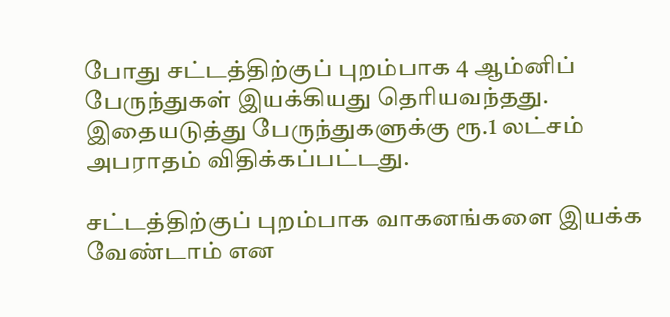போது சட்டத்திற்குப் புறம்பாக 4 ஆம்னிப் பேருந்துகள் இயக்கியது தெரியவந்தது. இதையடுத்து பேருந்துகளுக்கு ரூ.1 லட்சம் அபராதம் விதிக்கப்பட்டது.

சட்டத்திற்குப் புறம்பாக வாகனங்களை இயக்க வேண்டாம் என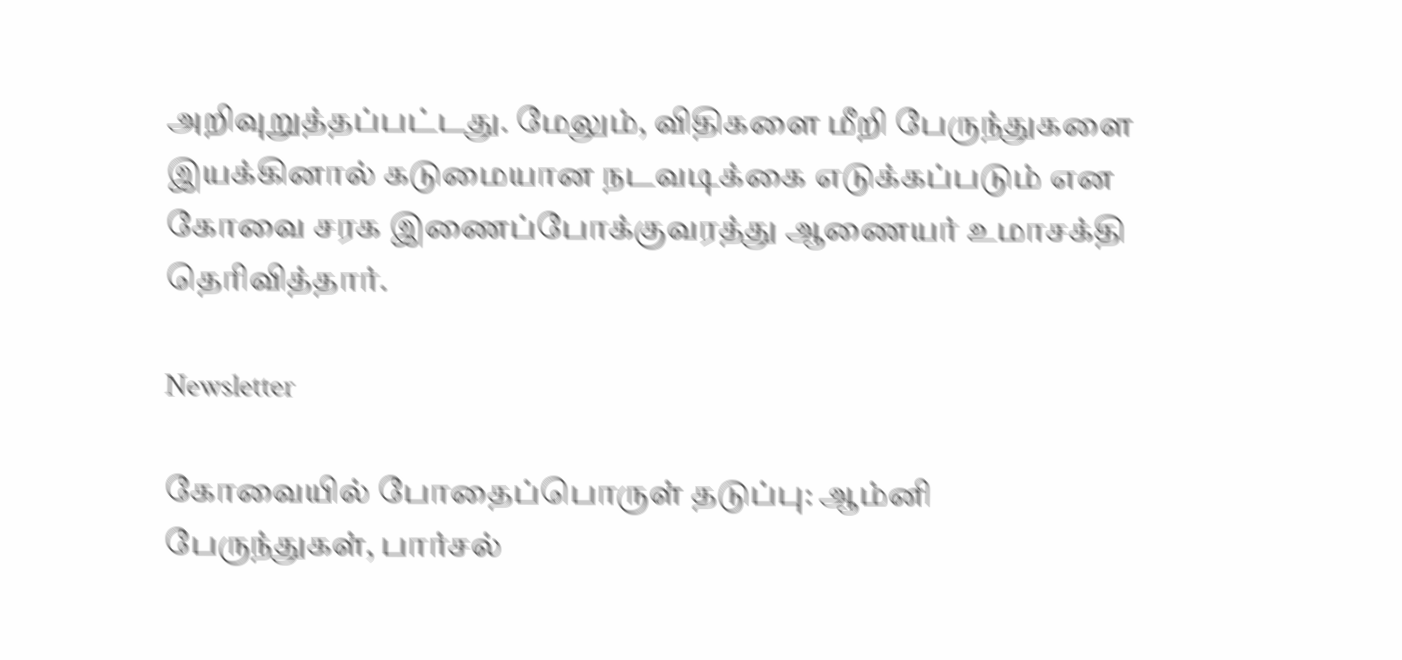அறிவுறுத்தப்பட்டது. மேலும், விதிகளை மீறி பேருந்துகளை இயக்கினால் கடுமையான நடவடிக்கை எடுக்கப்படும் என கோவை சரக இணைப்போக்குவரத்து ஆணையர் உமாசக்தி தெரிவித்தார்.

Newsletter

கோவையில் போதைப்பொருள் தடுப்பு: ஆம்னி பேருந்துகள், பார்சல்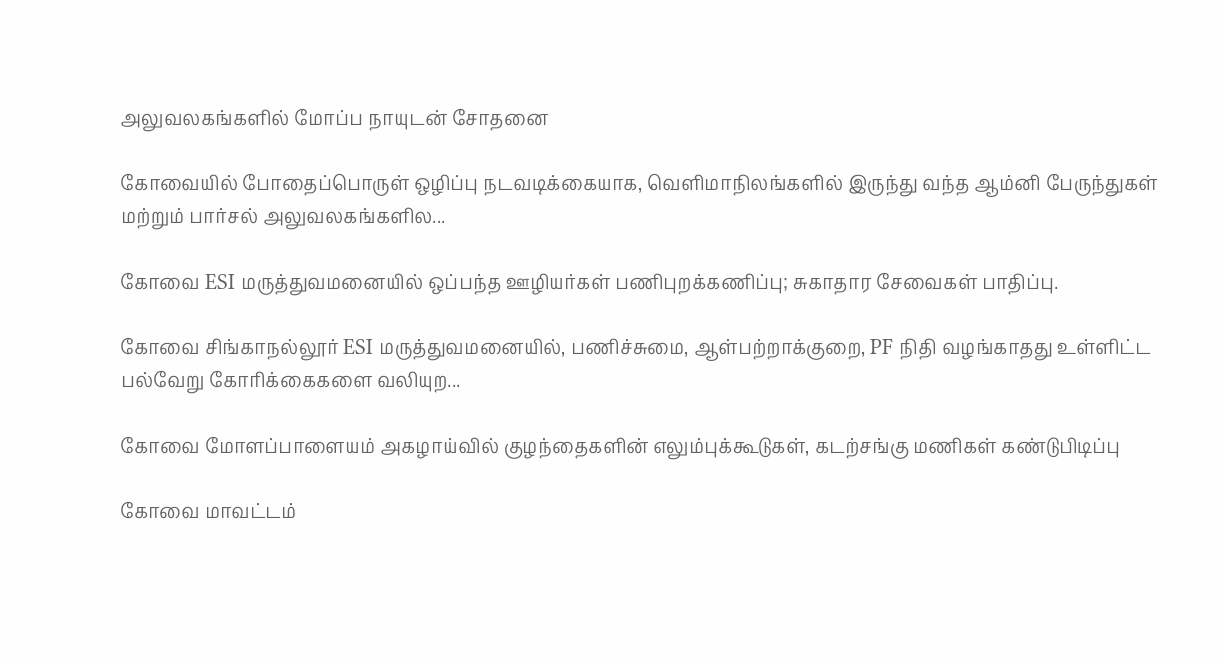அலுவலகங்களில் மோப்ப நாயுடன் சோதனை

கோவையில் போதைப்பொருள் ஒழிப்பு நடவடிக்கையாக, வெளிமாநிலங்களில் இருந்து வந்த ஆம்னி பேருந்துகள் மற்றும் பார்சல் அலுவலகங்களில...

கோவை ESI மருத்துவமனையில் ஒப்பந்த ஊழியர்கள் பணிபுறக்கணிப்பு; சுகாதார சேவைகள் பாதிப்பு.

கோவை சிங்காநல்லூர் ESI மருத்துவமனையில், பணிச்சுமை, ஆள்பற்றாக்குறை, PF நிதி வழங்காதது உள்ளிட்ட பல்வேறு கோரிக்கைகளை வலியுற...

கோவை மோளப்பாளையம் அகழாய்வில் குழந்தைகளின் எலும்புக்கூடுகள், கடற்சங்கு மணிகள் கண்டுபிடிப்பு

கோவை மாவட்டம்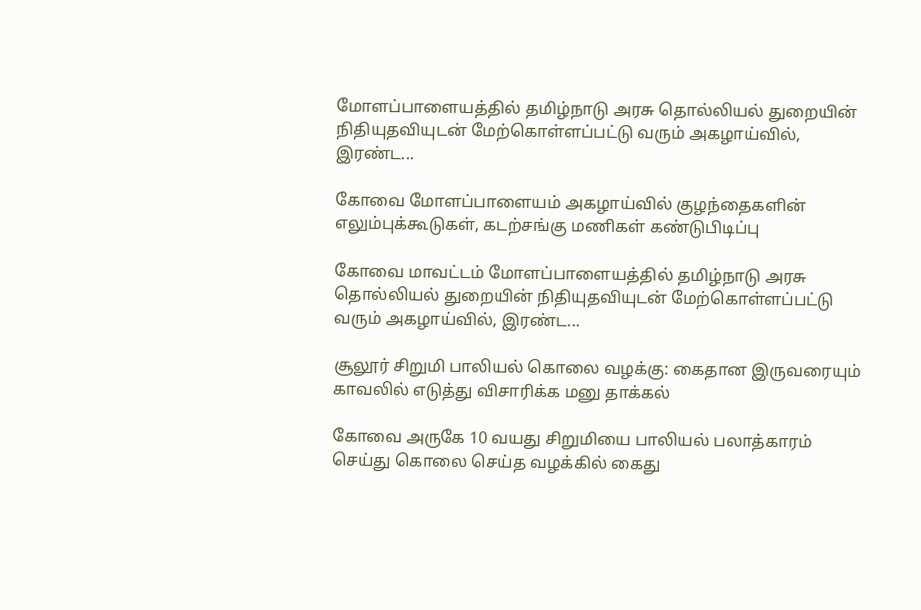மோளப்பாளையத்தில் தமிழ்நாடு அரசு தொல்லியல் துறையின் நிதியுதவியுடன் மேற்கொள்ளப்பட்டு வரும் அகழாய்வில், இரண்ட...

கோவை மோளப்பாளையம் அகழாய்வில் குழந்தைகளின் எலும்புக்கூடுகள், கடற்சங்கு மணிகள் கண்டுபிடிப்பு

கோவை மாவட்டம் மோளப்பாளையத்தில் தமிழ்நாடு அரசு தொல்லியல் துறையின் நிதியுதவியுடன் மேற்கொள்ளப்பட்டு வரும் அகழாய்வில், இரண்ட...

சூலூர் சிறுமி பாலியல் கொலை வழக்கு: கைதான இருவரையும் காவலில் எடுத்து விசாரிக்க மனு தாக்கல்

கோவை அருகே 10 வயது சிறுமியை பாலியல் பலாத்காரம் செய்து கொலை செய்த வழக்கில் கைது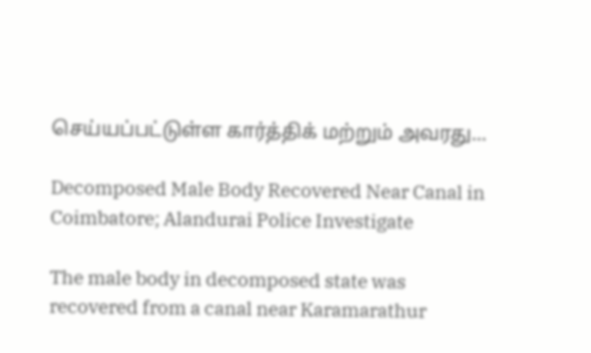செய்யப்பட்டுள்ள கார்த்திக் மற்றும் அவரது...

Decomposed Male Body Recovered Near Canal in Coimbatore; Alandurai Police Investigate

The male body in decomposed state was recovered from a canal near Karamarathur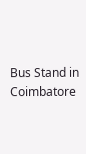Bus Stand in Coimbatore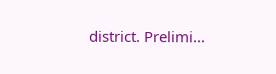district. Prelimi...